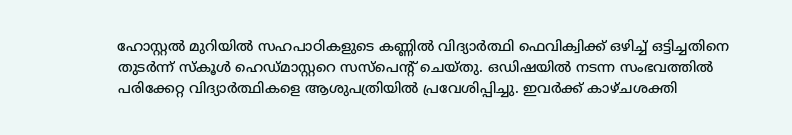ഹോസ്റ്റൽ മുറിയിൽ സഹപാഠികളുടെ കണ്ണിൽ വിദ്യാർത്ഥി ഫെവിക്വിക്ക് ഒഴിച്ച് ഒട്ടിച്ചതിനെ തുടർന്ന് സ്‌കൂൾ ഹെഡ്‌മാസ്റ്ററെ സസ്പെൻ്റ് ചെയ്തു. ഒഡിഷയിൽ നടന്ന സംഭവത്തിൽ പരിക്കേറ്റ വിദ്യാർത്ഥികളെ ആശുപത്രിയിൽ പ്രവേശിപ്പിച്ചു. ഇവർക്ക് കാഴ്ചശക്തി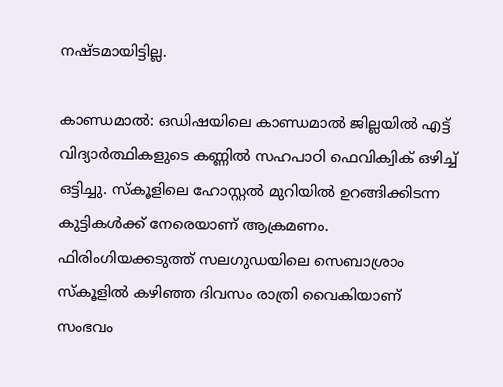നഷ്ടമായിട്ടില്ല.

കാണ്ഡമാൽ: ഒഡിഷയിലെ കാണ്ഡമാൽ ജില്ലയിൽ എട്ട് വിദ്യാർത്ഥികളുടെ കണ്ണിൽ സഹപാഠി ഫെവിക്വിക് ഒഴിച്ച് ഒട്ടിച്ചു. സ്‌കൂളിലെ ഹോസ്റ്റൽ മുറിയിൽ ഉറങ്ങിക്കിടന്ന കുട്ടികൾക്ക് നേരെയാണ് ആക്രമണം. ഫിരിംഗിയക്കടുത്ത് സലഗുഡയിലെ സെബാശ്രാം സ്കൂളിൽ കഴിഞ്ഞ ദിവസം രാത്രി വൈകിയാണ് സംഭവം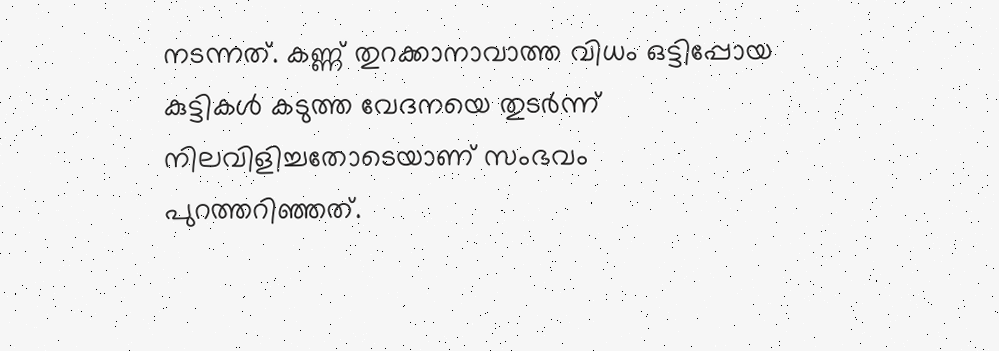നടന്നത്. കണ്ണ് തുറക്കാനാവാത്ത വിധം ഒട്ടിപ്പോയ കുട്ടികൾ കടുത്ത വേദനയെ തുടർന്ന് നിലവിളിച്ചതോടെയാണ് സംഭവം പുറത്തറിഞ്ഞത്.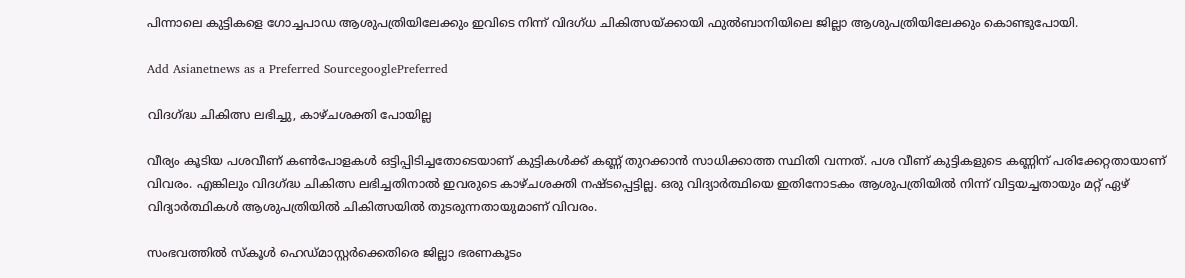പിന്നാലെ കുട്ടികളെ ഗോച്ചപാഡ ആശുപത്രിയിലേക്കും ഇവിടെ നിന്ന് വിദഗ്‌ധ ചികിത്സയ്ക്കായി ഫുൽബാനിയിലെ ജില്ലാ ആശുപത്രിയിലേക്കും കൊണ്ടുപോയി.

Add Asianetnews as a Preferred SourcegooglePreferred

വിദഗ്ദ്ധ ചികിത്സ ലഭിച്ചു, കാഴ്‌ചശക്തി പോയില്ല

വീര്യം കൂടിയ പശവീണ് കൺപോളകൾ ഒട്ടിപ്പിടിച്ചതോടെയാണ് കുട്ടികൾക്ക് കണ്ണ് തുറക്കാൻ സാധിക്കാത്ത സ്ഥിതി വന്നത്. പശ വീണ് കുട്ടികളുടെ കണ്ണിന് പരിക്കേറ്റതായാണ് വിവരം. എങ്കിലും വിദഗ്ദ്ധ ചികിത്സ ലഭിച്ചതിനാൽ ഇവരുടെ കാഴ്‌ചശക്തി നഷ്ടപ്പെട്ടില്ല. ഒരു വിദ്യാർത്ഥിയെ ഇതിനോടകം ആശുപത്രിയിൽ നിന്ന് വിട്ടയച്ചതായും മറ്റ് ഏഴ് വിദ്യാർത്ഥികൾ ആശുപത്രിയിൽ ചികിത്സയിൽ തുടരുന്നതായുമാണ് വിവരം.

സംഭവത്തിൽ സ്‌കൂൾ ഹെഡ്‌‌മാസ്റ്റർക്കെതിരെ ജില്ലാ ഭരണകൂടം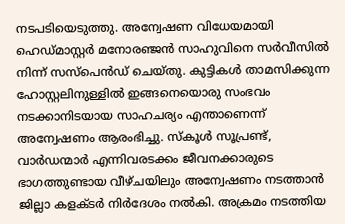നടപടിയെടുത്തു. അന്വേഷണ വിധേയമായി ഹെഡ്‌മാസ്റ്റർ മനോരഞ്ജൻ സാഹുവിനെ സർവീസിൽ നിന്ന് സസ്പെൻഡ് ചെയ്തു. കുട്ടികൾ താമസിക്കുന്ന ഹോസ്റ്റലിനുള്ളിൽ ഇങ്ങനെയൊരു സംഭവം നടക്കാനിടയായ സാഹചര്യം എന്താണെന്ന് അന്വേഷണം ആരംഭിച്ചു. സ്‌കൂൾ സൂപ്രണ്ട്, വാർഡന്മാർ എന്നിവരടക്കം ജീവനക്കാരുടെ ഭാഗത്തുണ്ടായ വീഴ്‌ചയിലും അന്വേഷണം നടത്താൻ ജില്ലാ കളക്ടർ നിർദേശം നൽകി. അക്രമം നടത്തിയ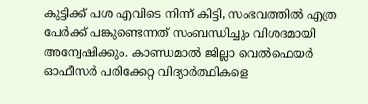കുട്ടിക്ക് പശ എവിടെ നിന്ന് കിട്ടി, സംഭവത്തിൽ എത്ര പേർക്ക് പങ്കുണ്ടെന്നത് സംബന്ധിച്ചും വിശദമായി അന്വേഷിക്കും. കാണ്ഡമാൽ ജില്ലാ വെൽഫെയർ ഓഫീസർ പരിക്കേറ്റ വിദ്യാർത്ഥികളെ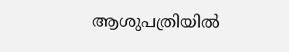ആശുപത്രിയിൽ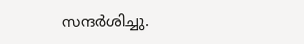സന്ദർശിച്ചു.